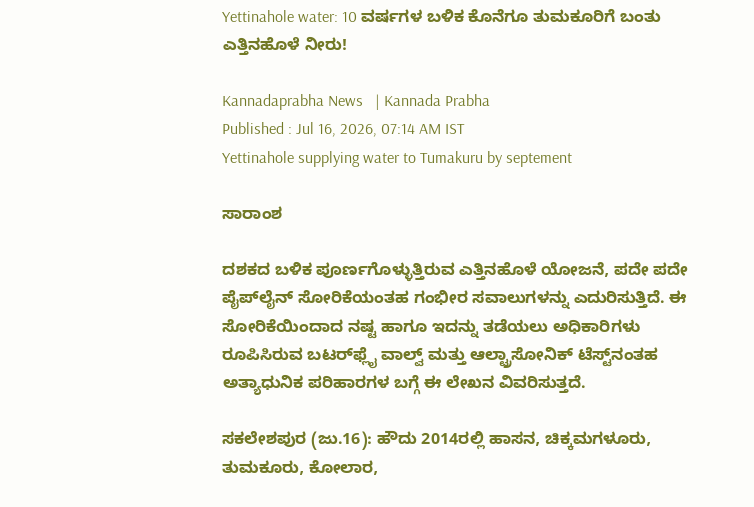Yettinahole water: 10 ವರ್ಷಗಳ ಬಳಿಕ ಕೊನೆಗೂ ತುಮಕೂರಿಗೆ ಬಂತು ಎತ್ತಿನಹೊಳೆ ನೀರು!

Kannadaprabha News   | Kannada Prabha
Published : Jul 16, 2026, 07:14 AM IST
Yettinahole supplying water to Tumakuru by septement

ಸಾರಾಂಶ

ದಶಕದ ಬಳಿಕ ಪೂರ್ಣಗೊಳ್ಳುತ್ತಿರುವ ಎತ್ತಿನಹೊಳೆ ಯೋಜನೆ, ಪದೇ ಪದೇ ಪೈಪ್‌ಲೈನ್ ಸೋರಿಕೆಯಂತಹ ಗಂಭೀರ ಸವಾಲುಗಳನ್ನು ಎದುರಿಸುತ್ತಿದೆ. ಈ ಸೋರಿಕೆಯಿಂದಾದ ನಷ್ಟ ಹಾಗೂ ಇದನ್ನು ತಡೆಯಲು ಅಧಿಕಾರಿಗಳು ರೂಪಿಸಿರುವ ಬಟರ್‌ಫ್ಲೈ ವಾಲ್ವ್ ಮತ್ತು ಆಲ್ಟ್ರಾಸೋನಿಕ್ ಟೆಸ್ಟ್‌ನಂತಹ ಅತ್ಯಾಧುನಿಕ ಪರಿಹಾರಗಳ ಬಗ್ಗೆ ಈ ಲೇಖನ ವಿವರಿಸುತ್ತದೆ.

ಸಕಲೇಶಪುರ (ಜು.16): ಹೌದು 2014ರಲ್ಲಿ ಹಾಸನ, ಚಿಕ್ಕಮಗಳೂರು, ತುಮಕೂರು, ಕೋಲಾರ,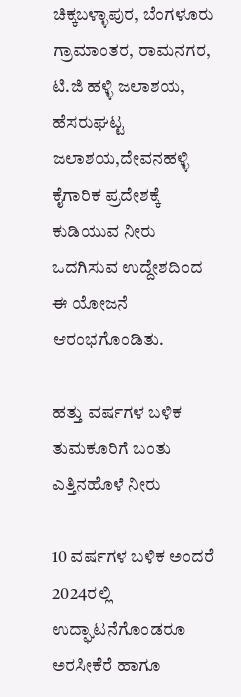ಚಿಕ್ಕಬಳ್ಳಾಪುರ, ಬೆಂಗಳೂರು ಗ್ರಾಮಾಂತರ, ರಾಮನಗರ, ಟಿ.ಜಿ ಹಳ್ಳಿ ಜಲಾಶಯ, ಹೆಸರುಘಟ್ಟ ಜಲಾಶಯ,ದೇವನಹಳ್ಳಿ ಕೈಗಾರಿಕ ಪ್ರದೇಶಕ್ಕೆ ಕುಡಿಯುವ ನೀರು ಒದಗಿಸುವ ಉದ್ದೇಶದಿಂದ ಈ ಯೋಜನೆ ಆರಂಭಗೊಂಡಿತು.

ಹತ್ತು ವರ್ಷಗಳ ಬಳಿಕ ತುಮಕೂರಿಗೆ ಬಂತು ಎತ್ತಿನಹೊಳೆ ನೀರು

10 ವರ್ಷಗಳ ಬಳಿಕ ಅಂದರೆ 2024ರಲ್ಲಿ ಉದ್ಘಾಟನೆಗೊಂಡರೂ ಅರಸೀಕೆರೆ ಹಾಗೂ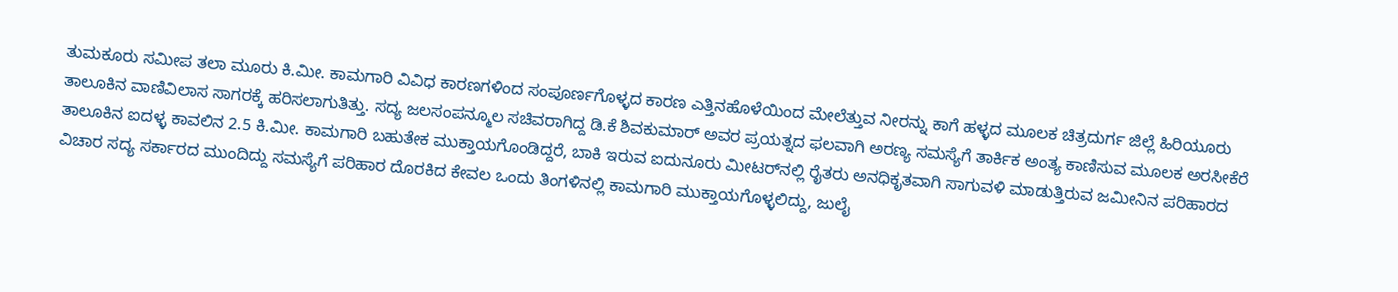ತುಮಕೂರು ಸಮೀಪ ತಲಾ ಮೂರು ಕಿ.ಮೀ. ಕಾಮಗಾರಿ ವಿವಿಧ ಕಾರಣಗಳಿಂದ ಸಂಪೂರ್ಣಗೊಳ್ಳದ ಕಾರಣ ಎತ್ತಿನಹೊಳೆಯಿಂದ ಮೇಲೆತ್ತುವ ನೀರನ್ನು ಕಾಗೆ ಹಳ್ಳದ ಮೂಲಕ ಚಿತ್ರದುರ್ಗ ಜಿಲ್ಲೆ ಹಿರಿಯೂರು ತಾಲೂಕಿನ ವಾಣಿವಿಲಾಸ ಸಾಗರಕ್ಕೆ ಹರಿಸಲಾಗುತಿತ್ತು. ಸದ್ಯ ಜಲಸಂಪನ್ಮೂಲ ಸಚಿವರಾಗಿದ್ದ ಡಿ.ಕೆ ಶಿವಕುಮಾರ್ ಅವರ ಪ್ರಯತ್ನದ ಫಲವಾಗಿ ಅರಣ್ಯ ಸಮಸ್ಯೆಗೆ ತಾರ್ಕಿಕ ಅಂತ್ಯ ಕಾಣಿಸುವ ಮೂಲಕ ಅರಸೀಕೆರೆ ತಾಲೂಕಿನ ಐದಳ್ಳ ಕಾವಲಿನ 2.5 ಕಿ.ಮೀ. ಕಾಮಗಾರಿ ಬಹುತೇಕ ಮುಕ್ತಾಯಗೊಂಡಿದ್ದರೆ, ಬಾಕಿ ಇರುವ ಐದುನೂರು ಮೀಟರ್‌ನಲ್ಲಿ ರೈತರು ಅನಧಿಕೃತವಾಗಿ ಸಾಗುವಳಿ ಮಾಡುತ್ತಿರುವ ಜಮೀನಿನ ಪರಿಹಾರದ ವಿಚಾರ ಸದ್ಯ ಸರ್ಕಾರದ ಮುಂದಿದ್ದು ಸಮಸ್ಯೆಗೆ ಪರಿಹಾರ ದೊರಕಿದ ಕೇವಲ ಒಂದು ತಿಂಗಳಿನಲ್ಲಿ ಕಾಮಗಾರಿ ಮುಕ್ತಾಯಗೊಳ್ಳಲಿದ್ದು, ಜುಲೈ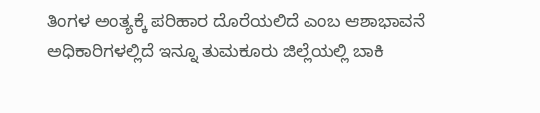ತಿಂಗಳ ಅಂತ್ಯಕ್ಕೆ ಪರಿಹಾರ ದೊರೆಯಲಿದೆ ಎಂಬ ಆಶಾಭಾವನೆ ಅಧಿಕಾರಿಗಳಲ್ಲಿದೆ ಇನ್ನೂ ತುಮಕೂರು ಜಿಲ್ಲೆಯಲ್ಲಿ ಬಾಕಿ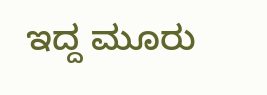ಇದ್ದ ಮೂರು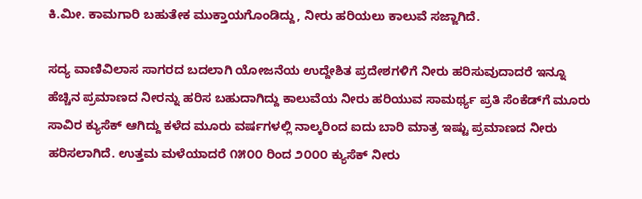ಕಿ.ಮೀ. ಕಾಮಗಾರಿ ಬಹುತೇಕ ಮುಕ್ತಾಯಗೊಂಡಿದ್ದು, ನೀರು ಹರಿಯಲು ಕಾಲುವೆ ಸಜ್ಜಾಗಿದೆ.

ಸದ್ಯ ವಾಣಿವಿಲಾಸ ಸಾಗರದ ಬದಲಾಗಿ ಯೋಜನೆಯ ಉದ್ದೇಶಿತ ಪ್ರದೇಶಗಳಿಗೆ ನೀರು ಹರಿಸುವುದಾದರೆ ಇನ್ನೂ ಹೆಚ್ಚಿನ ಪ್ರಮಾಣದ ನೀರನ್ನು ಹರಿಸ ಬಹುದಾಗಿದ್ದು ಕಾಲುವೆಯ ನೀರು ಹರಿಯುವ ಸಾಮರ್ಥ್ಯ ಪ್ರತಿ ಸೆಂಕೆಡ್‌ಗೆ ಮೂರು ಸಾವಿರ ಕ್ಯುಸೆಕ್‌ ಆಗಿದ್ದು ಕಳೆದ ಮೂರು ವರ್ಷಗಳಲ್ಲಿ ನಾಲ್ಕರಿಂದ ಐದು ಬಾರಿ ಮಾತ್ರ ಇಷ್ಟು ಪ್ರಮಾಣದ ನೀರು ಹರಿಸಲಾಗಿದೆ. ಉತ್ತಮ ಮಳೆಯಾದರೆ ೧೫೦೦ ರಿಂದ ೨೦೦೦ ಕ್ಯುಸೆಕ್‌ ನೀರು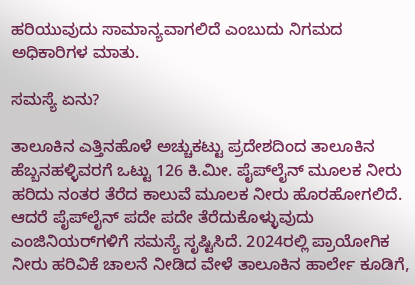ಹರಿಯುವುದು ಸಾಮಾನ್ಯವಾಗಲಿದೆ ಎಂಬುದು ನಿಗಮದ ಅಧಿಕಾರಿಗಳ ಮಾತು.

ಸಮಸ್ಯೆ ಏನು?

ತಾಲೂಕಿನ ಎತ್ತಿನಹೊಳೆ ಅಚ್ಚುಕಟ್ಟು ಪ್ರದೇಶದಿಂದ ತಾಲೂಕಿನ ಹೆಬ್ಬನಹಳ್ಳಿವರಗೆ ಒಟ್ಟು 126 ಕಿ.ಮೀ. ಪೈಪ್‌ಲೈನ್ ಮೂಲಕ ನೀರು ಹರಿದು ನಂತರ ತೆರೆದ ಕಾಲುವೆ ಮೂಲಕ ನೀರು ಹೊರಹೋಗಲಿದೆ. ಆದರೆ ಪೈಪ್‌ಲೈನ್ ಪದೇ ಪದೇ ತೆರೆದುಕೊಳ್ಳುವುದು ಎಂಜಿನಿಯರ್‌ಗಳಿಗೆ ಸಮಸ್ಯೆ ಸೃಷ್ಟಿಸಿದೆ. 2024ರಲ್ಲಿ ಪ್ರಾಯೋಗಿಕ ನೀರು ಹರಿವಿಕೆ ಚಾಲನೆ ನೀಡಿದ ವೇಳೆ ತಾಲೂಕಿನ ಹಾರ್ಲೇ ಕೂಡಿಗೆ,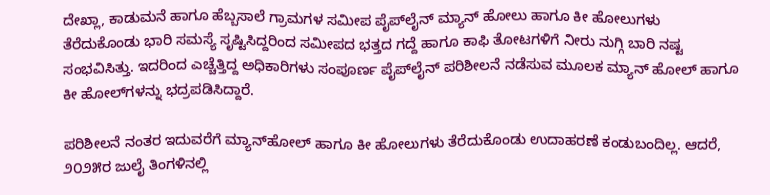ದೇಖ್ಲಾ, ಕಾಡುಮನೆ ಹಾಗೂ ಹೆಬ್ಬಸಾಲೆ ಗ್ರಾಮಗಳ ಸಮೀಪ ಪೈಪ್‌ಲೈನ್ ಮ್ಯಾನ್ ಹೋಲು ಹಾಗೂ ಕೀ ಹೋಲುಗಳು ತೆರೆದುಕೊಂಡು ಭಾರಿ ಸಮಸ್ಯೆ ಸೃಷ್ಟಿಸಿದ್ದರಿಂದ ಸಮೀಪದ ಭತ್ತದ ಗದ್ದೆ ಹಾಗೂ ಕಾಫಿ ತೋಟಗಳಿಗೆ ನೀರು ನುಗ್ಗಿ ಬಾರಿ ನಷ್ಟ ಸಂಭವಿಸಿತ್ತು. ಇದರಿಂದ ಎಚ್ಚೆತ್ತಿದ್ದ ಅಧಿಕಾರಿಗಳು ಸಂಪೂರ್ಣ ಪೈಪ್‌ಲೈನ್ ಪರಿಶೀಲನೆ ನಡೆಸುವ ಮೂಲಕ ಮ್ಯಾನ್ ಹೋಲ್‌ ಹಾಗೂ ಕೀ ಹೋಲ್‌ಗಳನ್ನು ಭದ್ರಪಡಿಸಿದ್ದಾರೆ.

ಪರಿಶೀಲನೆ ನಂತರ ಇದುವರೆಗೆ ಮ್ಯಾನ್‌ಹೋಲ್‌ ಹಾಗೂ ಕೀ ಹೋಲುಗಳು ತೆರೆದುಕೊಂಡು ಉದಾಹರಣೆ ಕಂಡುಬಂದಿಲ್ಲ. ಆದರೆ, ೨೦೨೫ರ ಜುಲೈ ತಿಂಗಳಿನಲ್ಲಿ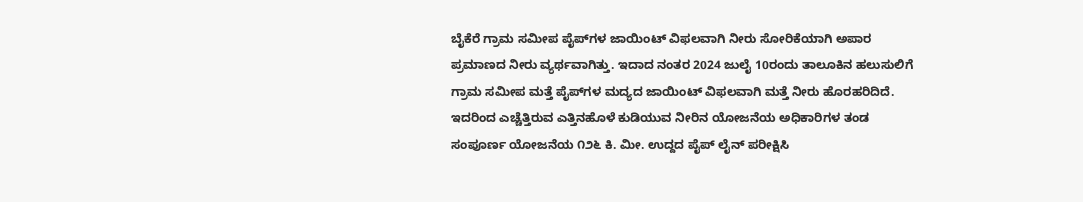ಬೈಕೆರೆ ಗ್ರಾಮ ಸಮೀಪ ಪೈಪ್‌ಗಳ ಜಾಯಿಂಟ್ ವಿಫಲವಾಗಿ ನೀರು ಸೋರಿಕೆಯಾಗಿ ಅಪಾರ ಪ್ರಮಾಣದ ನೀರು ವ್ಯರ್ಥವಾಗಿತ್ತು. ಇದಾದ ನಂತರ 2024 ಜುಲೈ 10ರಂದು ತಾಲೂಕಿನ ಹಲುಸುಲಿಗೆ ಗ್ರಾಮ ಸಮೀಪ ಮತ್ತೆ ಪೈಪ್‌ಗಳ ಮದ್ಯದ ಜಾಯಿಂಟ್ ವಿಫಲವಾಗಿ ಮತ್ತೆ ನೀರು ಹೊರಹರಿದಿದೆ. ಇದರಿಂದ ಎಚ್ಚೆತ್ತಿರುವ ಎತ್ತಿನಹೊಳೆ ಕುಡಿಯುವ ನೀರಿನ ಯೋಜನೆಯ ಅಧಿಕಾರಿಗಳ ತಂಡ ಸಂಪೂರ್ಣ ಯೋಜನೆಯ ೧೨೬ ಕಿ. ಮೀ. ಉದ್ದದ ಪೈಪ್ ಲೈನ್ ಪರೀಕ್ಷಿಸಿ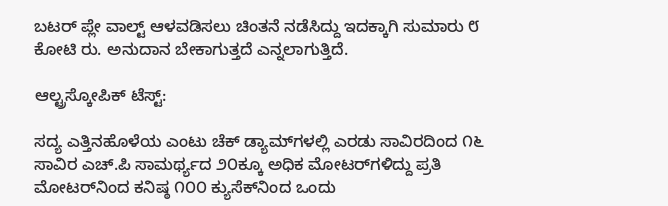ಬಟರ್ ಪ್ಲೇ ವಾಲ್ಟ್ ಆಳವಡಿಸಲು ಚಿಂತನೆ ನಡೆಸಿದ್ದು ಇದಕ್ಕಾಗಿ ಸುಮಾರು ೮ ಕೋಟಿ ರು. ಅನುದಾನ ಬೇಕಾಗುತ್ತದೆ ಎನ್ನಲಾಗುತ್ತಿದೆ.

ಆಲ್ಟ್ರಸ್ಕೋಪಿಕ್ ಟೆಸ್ಟ್:

ಸದ್ಯ ಎತ್ತಿನಹೊಳೆಯ ಎಂಟು ಚೆಕ್ ಡ್ಯಾಮ್‌ಗಳಲ್ಲಿ ಎರಡು ಸಾವಿರದಿಂದ ೧೬ ಸಾವಿರ ಎಚ್.ಪಿ ಸಾಮರ್ಥ್ಯದ ೨೦ಕ್ಕೂ ಅಧಿಕ ಮೋಟರ್‌ಗಳಿದ್ದು ಪ್ರತಿ ಮೋಟರ್‌ನಿಂದ ಕನಿಷ್ಠ ೧೦೦ ಕ್ಯುಸೆಕ್‌ನಿಂದ ಒಂದು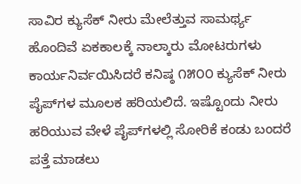ಸಾವಿರ ಕ್ಯುಸೆಕ್‌ ನೀರು ಮೇಲೆತ್ತುವ ಸಾಮರ್ಥ್ಯ ಹೊಂದಿವೆ ಏಕಕಾಲಕ್ಕೆ ನಾಲ್ಕಾರು ಮೋಟರುಗಳು ಕಾರ್ಯನಿರ್ವಯಿಸಿದರೆ ಕನಿಷ್ಠ ೧೫೦೦ ಕ್ಯುಸೆಕ್‌ ನೀರು ಪೈಪ್‌ಗಳ ಮೂಲಕ ಹರಿಯಲಿದೆ. ಇಷ್ಟೊಂದು ನೀರು ಹರಿಯುವ ವೇಳೆ ಪೈಪ್‌ಗಳಲ್ಲಿ ಸೋರಿಕೆ ಕಂಡು ಬಂದರೆ ಪತ್ತೆ ಮಾಡಲು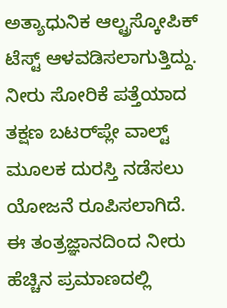ಅತ್ಯಾಧುನಿಕ ಆಲ್ಟ್ರಸ್ಕೋಪಿಕ್ ಟೆಸ್ಟ್ ಆಳವಡಿಸಲಾಗುತ್ತಿದ್ದು. ನೀರು ಸೋರಿಕೆ ಪತ್ತೆಯಾದ ತಕ್ಷಣ ಬಟರ್‌ಪ್ಲೇ ವಾಲ್ಟ್ ಮೂಲಕ ದುರಸ್ತಿ ನಡೆಸಲು ಯೋಜನೆ ರೂಪಿಸಲಾಗಿದೆ. ಈ ತಂತ್ರಜ್ಞಾನದಿಂದ ನೀರು ಹೆಚ್ಚಿನ ಪ್ರಮಾಣದಲ್ಲಿ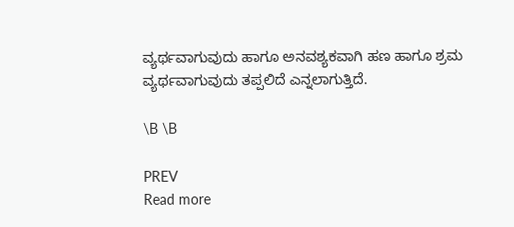ವ್ಯರ್ಥವಾಗುವುದು ಹಾಗೂ ಅನವಶ್ಯಕವಾಗಿ ಹಣ ಹಾಗೂ ಶ್ರಮ ವ್ಯರ್ಥವಾಗುವುದು ತಪ್ಪಲಿದೆ ಎನ್ನಲಾಗುತ್ತಿದೆ.

\B \B

PREV
Read more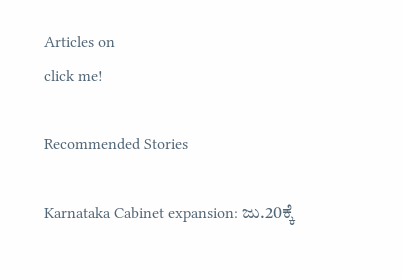Articles on
click me!

Recommended Stories

Karnataka Cabinet expansion: ಜು.20ಕ್ಕೆ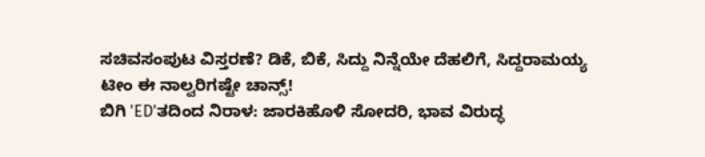ಸಚಿವಸಂಪುಟ ವಿಸ್ತರಣೆ? ಡಿಕೆ, ಬಿಕೆ, ಸಿದ್ದು ನಿನ್ನೆಯೇ ದೆಹಲಿಗೆ, ಸಿದ್ದರಾಮಯ್ಯ ಟೀಂ ಈ ನಾಲ್ವರಿಗಷ್ಟೇ ಚಾನ್ಸ್!
ಬಿಗಿ 'ED'ತದಿಂದ ನಿರಾಳ: ಜಾರಕಿಹೊಳಿ ಸೋದರಿ, ಭಾವ ವಿರುದ್ಧ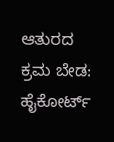ಆತುರದ ಕ್ರಮ ಬೇಡ: ಹೈಕೋರ್ಟ್‌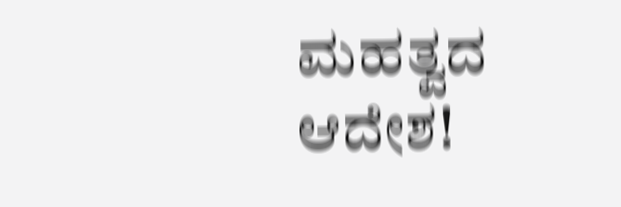ಮಹತ್ವದ ಆದೇಶ!